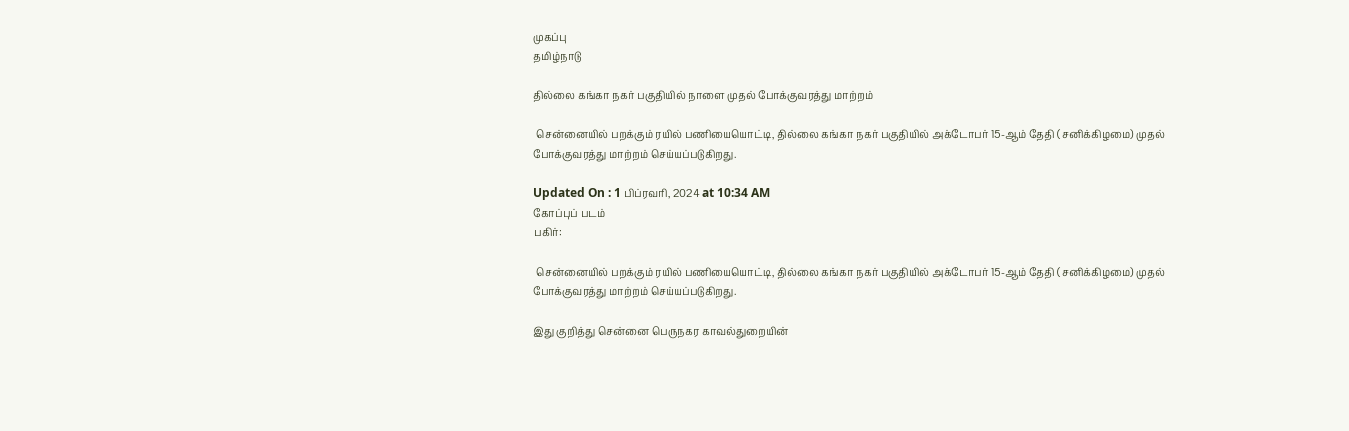முகப்பு
தமிழ்நாடு

தில்லை கங்கா நகர் பகுதியில் நாளை முதல் போக்குவரத்து மாற்றம்

 சென்னையில் பறக்கும் ரயில் பணியையொட்டி, தில்லை கங்கா நகர் பகுதியில் அக்டோபர் 15-ஆம் தேதி (சனிக்கிழமை) முதல் போக்குவரத்து மாற்றம் செய்யப்படுகிறது.

Updated On : 1 பிப்ரவரி, 2024 at 10:34 AM
கோப்புப் படம்
பகிர்:

 சென்னையில் பறக்கும் ரயில் பணியையொட்டி, தில்லை கங்கா நகர் பகுதியில் அக்டோபர் 15-ஆம் தேதி (சனிக்கிழமை) முதல் போக்குவரத்து மாற்றம் செய்யப்படுகிறது.

இது குறித்து சென்னை பெருநகர காவல்துறையின்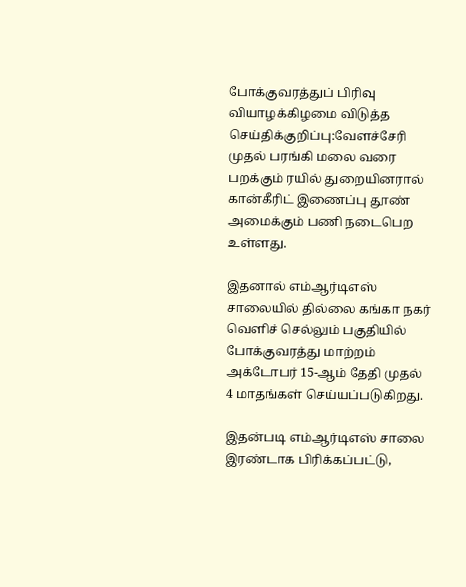போக்குவரத்துப் பிரிவு வியாழக்கிழமை விடுத்த செய்திக்குறிப்பு:வேளச்சேரி முதல் பரங்கி மலை வரை பறக்கும் ரயில் துறையினரால் கான்கீரிட் இணைப்பு தூண் அமைக்கும் பணி நடைபெற உள்ளது.

இதனால் எம்ஆர்டிஎஸ் சாலையில் தில்லை கங்கா நகர் வெளிச் செல்லும் பகுதியில் போக்குவரத்து மாற்றம் அக்டோபர் 15-ஆம் தேதி முதல் 4 மாதங்கள் செய்யப்படுகிறது.

இதன்படி எம்ஆர்டிஎஸ் சாலை இரண்டாக பிரிக்கப்பட்டு,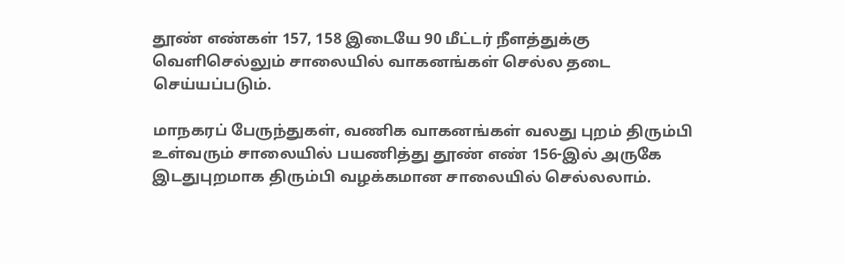தூண் எண்கள் 157, 158 இடையே 90 மீட்டர் நீளத்துக்கு வெளிசெல்லும் சாலையில் வாகனங்கள் செல்ல தடை செய்யப்படும்.

மாநகரப் பேருந்துகள், வணிக வாகனங்கள் வலது புறம் திரும்பி உள்வரும் சாலையில் பயணித்து தூண் எண் 156-இல் அருகே இடதுபுறமாக திரும்பி வழக்கமான சாலையில் செல்லலாம்.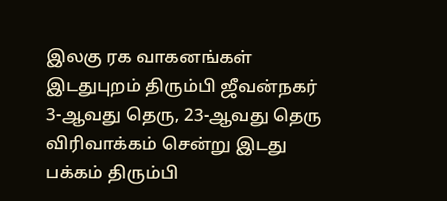இலகு ரக வாகனங்கள் இடதுபுறம் திரும்பி ஜீவன்நகர் 3-ஆவது தெரு, 23-ஆவது தெரு விரிவாக்கம் சென்று இடது பக்கம் திரும்பி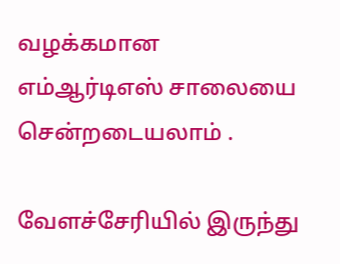வழக்கமான எம்ஆர்டிஎஸ் சாலையை சென்றடையலாம் .

வேளச்சேரியில் இருந்து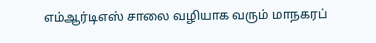எம்ஆர்டிஎஸ் சாலை வழியாக வரும் மாநகரப்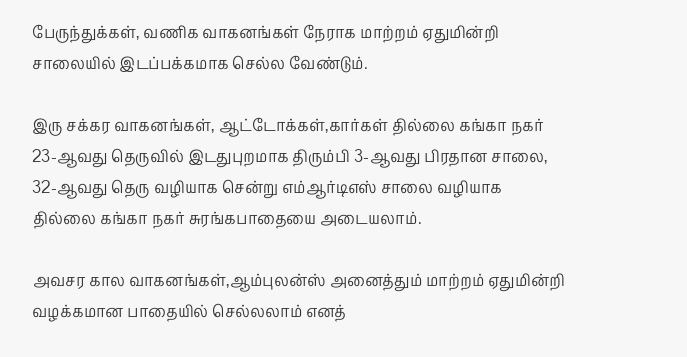பேருந்துக்கள், வணிக வாகனங்கள் நேராக மாற்றம் ஏதுமின்றி சாலையில் இடப்பக்கமாக செல்ல வேண்டும்.

இரு சக்கர வாகனங்கள், ஆட்டோக்கள்,கார்கள் தில்லை கங்கா நகர் 23-ஆவது தெருவில் இடதுபுறமாக திரும்பி 3-ஆவது பிரதான சாலை, 32-ஆவது தெரு வழியாக சென்று எம்ஆர்டிஎஸ் சாலை வழியாக தில்லை கங்கா நகர் சுரங்கபாதையை அடையலாம்.

அவசர கால வாகனங்கள்,ஆம்புலன்ஸ் அனைத்தும் மாற்றம் ஏதுமின்றி வழக்கமான பாதையில் செல்லலாம் எனத்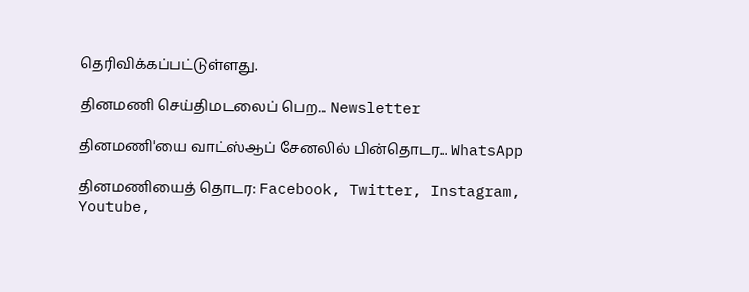தெரிவிக்கப்பட்டுள்ளது.

தினமணி செய்திமடலைப் பெற... Newsletter

தினமணி'யை வாட்ஸ்ஆப் சேனலில் பின்தொடர... WhatsApp

தினமணியைத் தொடர: Facebook, Twitter, Instagram, Youtube,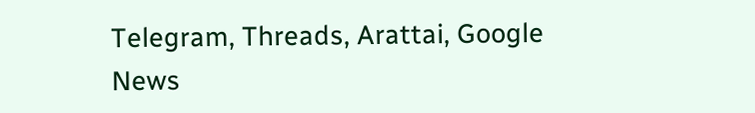Telegram, Threads, Arattai, Google News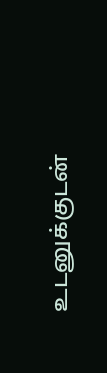உடனுக்குடன்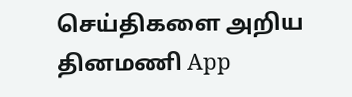செய்திகளை அறிய தினமணி App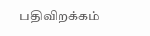பதிவிறக்கம்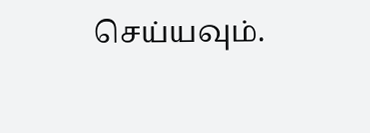செய்யவும்.